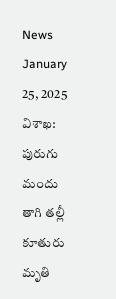News January 25, 2025
విశాఖ: పురుగు మందు తాగి తల్లీ కూతురు మృతి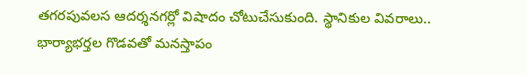తగరపువలస ఆదర్శనగర్లో విషాదం చోటుచేసుకుంది. స్థానికుల వివరాలు.. భార్యాభర్తల గొడవతో మనస్తాపం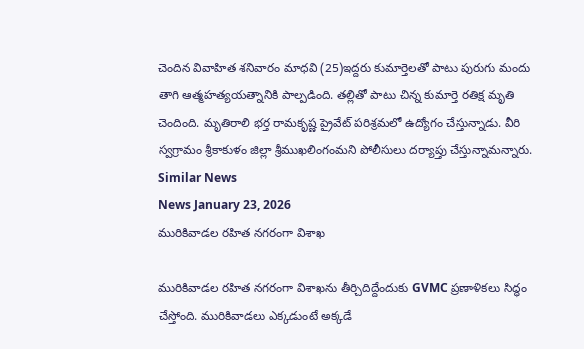చెందిన వివాహిత శనివారం మాధవి (25)ఇద్దరు కుమార్తెలతో పాటు పురుగు మందు తాగి ఆత్మహత్యయత్నానికి పాల్పడింది. తల్లితో పాటు చిన్న కుమార్తె రతిక్ష మృతి చెందింది. మృతిరాలి భర్త రామకృష్ణ ప్రైవేట్ పరిశ్రమలో ఉద్యోగం చేస్తున్నాడు. వీరి స్వగ్రామం శ్రీకాకుళం జిల్లా శ్రీముఖలింగంమని పోలీసులు దర్యాప్తు చేస్తున్నామన్నారు.
Similar News
News January 23, 2026
మురికివాడల రహిత నగరంగా విశాఖ

మురికివాడల రహిత నగరంగా విశాఖను తీర్చిదిద్దేందుకు GVMC ప్రణాళికలు సిద్ధం చేస్తోంది. మురికివాడలు ఎక్కడుంటే అక్కడే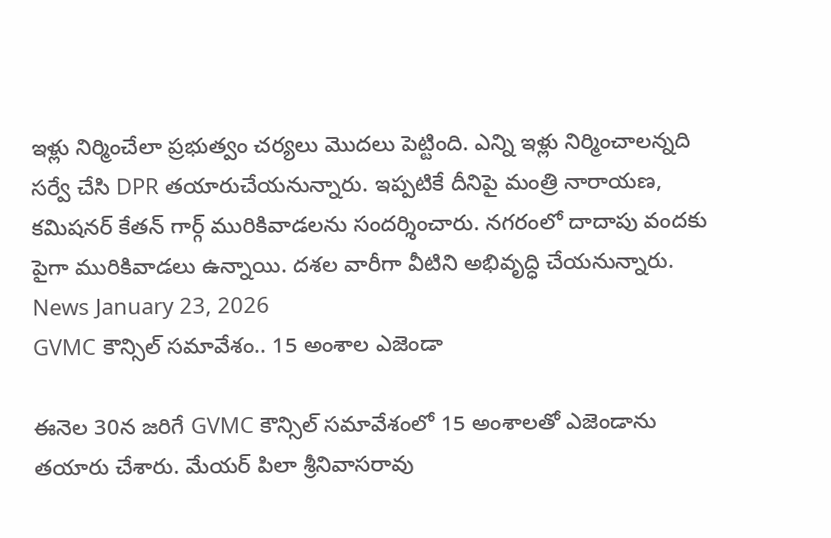ఇళ్లు నిర్మించేలా ప్రభుత్వం చర్యలు మొదలు పెట్టింది. ఎన్ని ఇళ్లు నిర్మించాలన్నది సర్వే చేసి DPR తయారుచేయనున్నారు. ఇప్పటికే దీనిపై మంత్రి నారాయణ, కమిషనర్ కేతన్ గార్గ్ మురికివాడలను సందర్శించారు. నగరంలో దాదాపు వందకు పైగా మురికివాడలు ఉన్నాయి. దశల వారీగా వీటిని అభివృద్ధి చేయనున్నారు.
News January 23, 2026
GVMC కౌన్సిల్ సమావేశం.. 15 అంశాల ఎజెండా

ఈనెల 30న జరిగే GVMC కౌన్సిల్ సమావేశంలో 15 అంశాలతో ఎజెండాను తయారు చేశారు. మేయర్ పిలా శ్రీనివాసరావు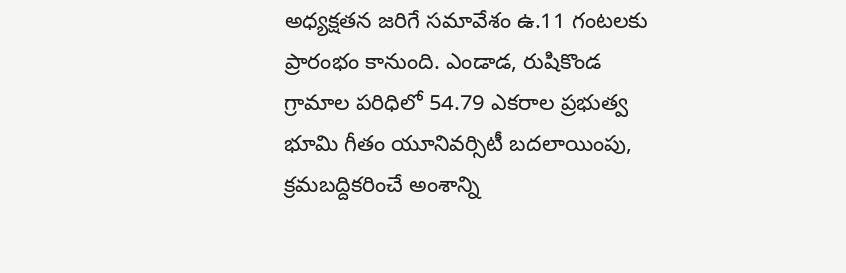అధ్యక్షతన జరిగే సమావేశం ఉ.11 గంటలకు ప్రారంభం కానుంది. ఎండాడ, రుషికొండ గ్రామాల పరిధిలో 54.79 ఎకరాల ప్రభుత్వ భూమి గీతం యూనివర్సిటీ బదలాయింపు, క్రమబద్దికరించే అంశాన్ని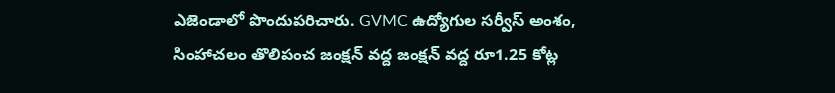ఎజెండాలో పొందుపరిచారు. GVMC ఉద్యోగుల సర్వీస్ అంశం, సింహాచలం తొలిపంచ జంక్షన్ వద్ద జంక్షన్ వద్ద రూ1.25 కోట్ల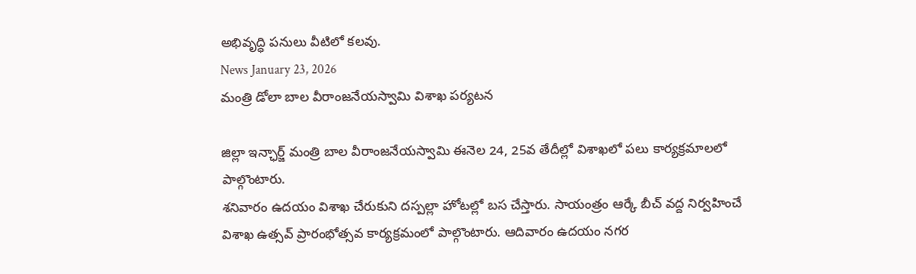అభివృద్ధి పనులు వీటిలో కలవు.
News January 23, 2026
మంత్రి డోలా బాల వీరాంజనేయస్వామి విశాఖ పర్యటన

జిల్లా ఇన్ఛార్జ్ మంత్రి బాల వీరాంజనేయస్వామి ఈనెల 24, 25వ తేదీల్లో విశాఖలో పలు కార్యక్రమాలలో పాల్గొంటారు.
శనివారం ఉదయం విశాఖ చేరుకుని దస్పల్లా హోటల్లో బస చేస్తారు. సాయంత్రం ఆర్కే బీచ్ వద్ద నిర్వహించే విశాఖ ఉత్సవ్ ప్రారంభోత్సవ కార్యక్రమంలో పాల్గొంటారు. ఆదివారం ఉదయం నగర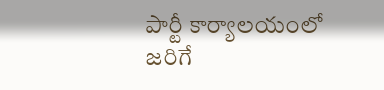పార్టీ కార్యాలయంలో జరిగే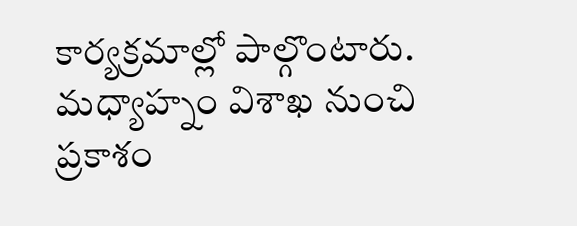కార్యక్రమాల్లో పాల్గొంటారు. మధ్యాహ్నం విశాఖ నుంచి ప్రకాశం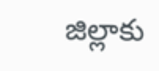జిల్లాకు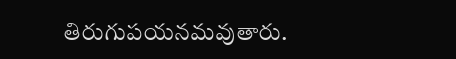తిరుగుపయనమవుతారు.